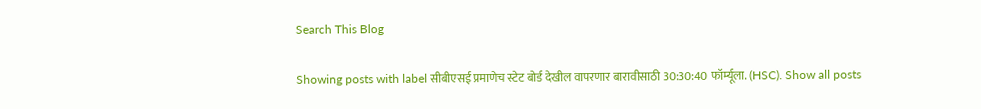Search This Blog

Showing posts with label सीबीएसई प्रमाणेच स्टेट बोर्ड देखील वापरणार बारावीसाठी 30:30:40 फॉर्म्यूला. (HSC). Show all posts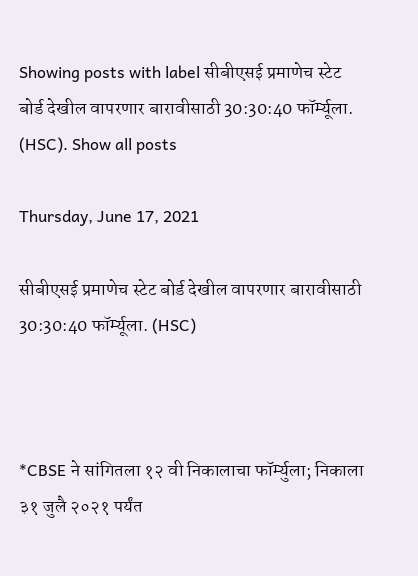Showing posts with label सीबीएसई प्रमाणेच स्टेट बोर्ड देखील वापरणार बारावीसाठी 30:30:40 फॉर्म्यूला. (HSC). Show all posts

Thursday, June 17, 2021

सीबीएसई प्रमाणेच स्टेट बोर्ड देखील वापरणार बारावीसाठी 30:30:40 फॉर्म्यूला. (HSC)



*CBSE ने सांगितला १२ वी निकालाचा फॉर्म्युला; निकाला ३१ जुलै २०२१ पर्यंत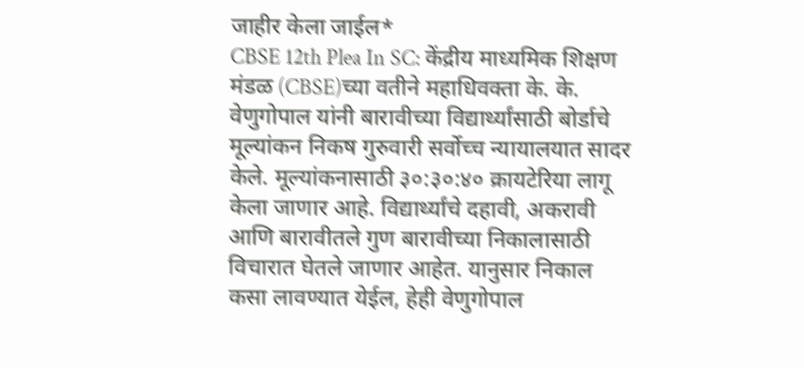जाहीर केला जाईल*
CBSE 12th Plea In SC: केंद्रीय माध्यमिक शिक्षण मंडळ (CBSE)च्या वतीने महाधिवक्ता के. के. वेणुगोपाल यांनी बारावीच्या विद्यार्थ्यांसाठी बोर्डाचे मूल्यांकन निकष गुरुवारी सर्वोच्च न्यायालयात सादर केले. मूल्यांकनासाठी ३०:३०:४० क्रायटेरिया लागू केला जाणार आहे. विद्यार्थ्यांचे दहावी, अकरावी आणि बारावीतले गुण बारावीच्या निकालासाठी विचारात घेतले जाणार आहेत. यानुसार निकाल कसा लावण्यात येईल, हेही वेणुगोपाल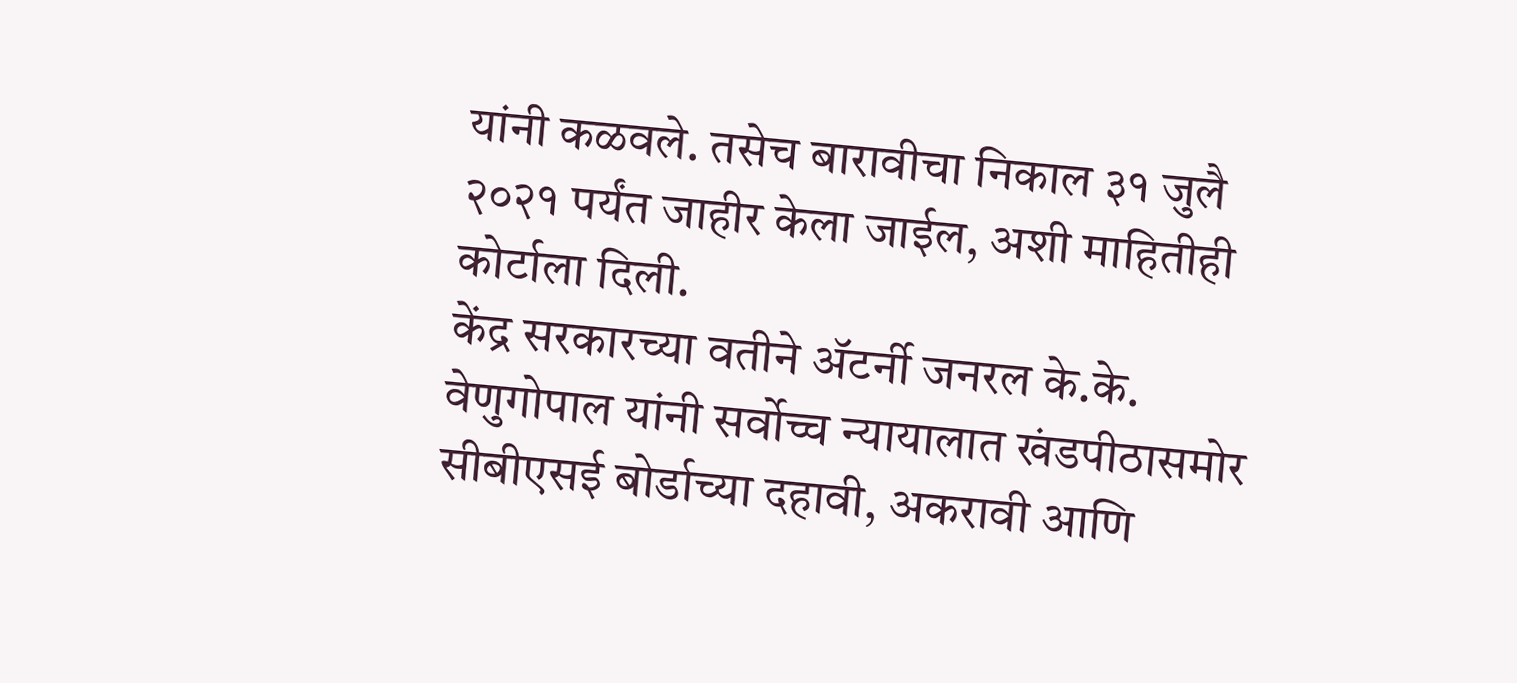यांनी कळवले. तसेच बारावीचा निकाल ३१ जुलै २०२१ पर्यंत जाहीर केला जाईल, अशी माहितीही कोर्टाला दिली.
केंद्र सरकारच्या वतीने ॲटर्नी जनरल के.के. वेणुगोपाल यांनी सर्वोच्च न्यायालात खंडपीठासमोर सीबीएसई बोर्डाच्या दहावी, अकरावी आणि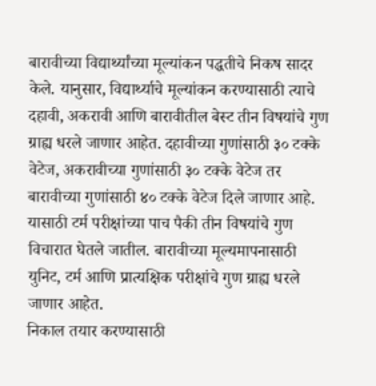बारावीच्या विद्यार्थ्यांच्या मूल्यांकन पद्धतीचे निकष सादर केले. यानुसार, विद्यार्थ्याचे मूल्यांकन करण्यासाठी त्याचे दहावी, अकरावी आणि बारावीतील बेस्ट तीन विषयांचे गुण ग्राह्य धरले जाणार आहेत. दहावीच्या गुणांसाठी ३० टक्के वेटेज, अकरावीच्या गुणांसाठी ३० टक्के वेटेज तर बारावीच्या गुणांसाठी ४० टक्के वेटेज दिले जाणार आहे. यासाठी टर्म परीक्षांच्या पाच पैकी तीन विषयांचे गुण विचारात घेतले जातील. बारावीच्या मूल्यमापनासाठी युनिट, टर्म आणि प्रात्यक्षिक परीक्षांचे गुण ग्राह्य धरले जाणार आहेत.
निकाल तयार करण्यासाठी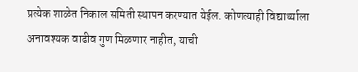प्रत्येक शाळेत निकाल समिती स्थापन करण्यात येईल. कोणत्याही विद्यार्थ्याला अनावश्यक वाढीव गुण मिळणार नाहीत, याची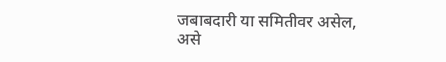जबाबदारी या समितीवर असेल, असे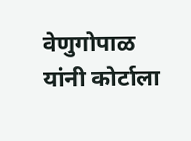वेणुगोपाळ यांनी कोर्टाला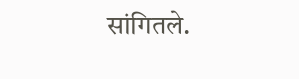सांगितले.